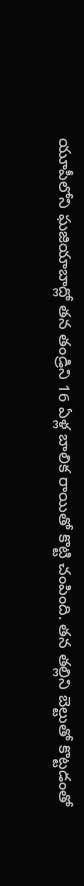యూపీలోని ఘజియాబాద్లో తన తండ్రిని 16 ఏళ్ల బాలిక రాయితో కొట్టి చంపింది. తన తల్లిని బెల్టుతో కొట్టడంతో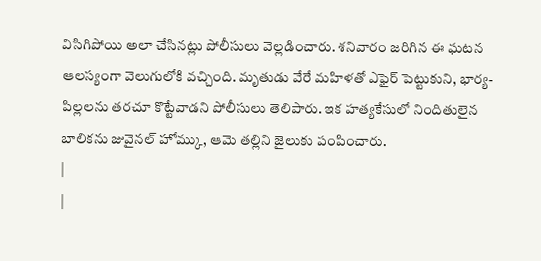విసిగిపోయి అలా చేసినట్లు పోలీసులు వెల్లడించారు. శనివారం జరిగిన ఈ ఘటన ఆలస్యంగా వెలుగులోకి వచ్చింది. మృతుడు వేరే మహిళతో ఎఫైర్ పెట్టుకుని, భార్య-పిల్లలను తరచూ కొట్టేవాడని పోలీసులు తెలిపారు. ఇక హత్యకేసులో నిందితులైన బాలికను జువైనల్ హోమ్కు, ఆమె తల్లిని జైలుకు పంపించారు.
|
|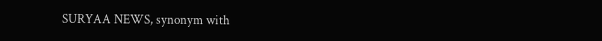SURYAA NEWS, synonym with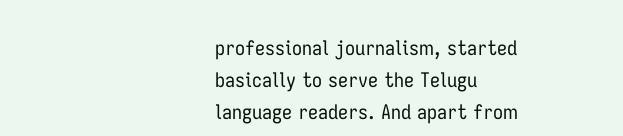professional journalism, started basically to serve the Telugu language readers. And apart from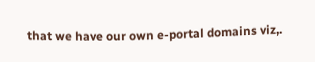that we have our own e-portal domains viz,.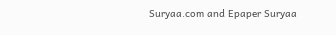Suryaa.com and Epaper Suryaa